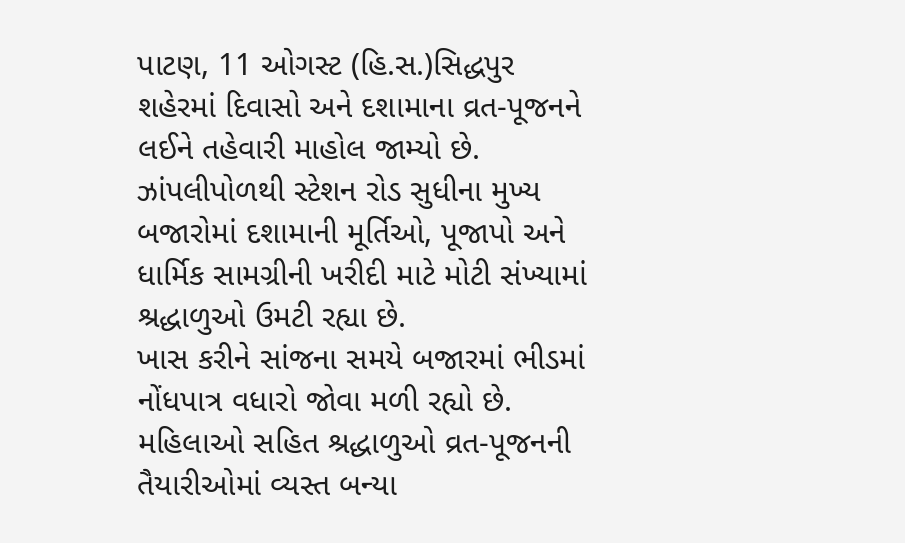પાટણ, 11 ઓગસ્ટ (હિ.સ.)સિદ્ધપુર શહેરમાં દિવાસો અને દશામાના વ્રત-પૂજનને લઈને તહેવારી માહોલ જામ્યો છે. ઝાંપલીપોળથી સ્ટેશન રોડ સુધીના મુખ્ય બજારોમાં દશામાની મૂર્તિઓ, પૂજાપો અને ધાર્મિક સામગ્રીની ખરીદી માટે મોટી સંખ્યામાં શ્રદ્ધાળુઓ ઉમટી રહ્યા છે.
ખાસ કરીને સાંજના સમયે બજારમાં ભીડમાં નોંધપાત્ર વધારો જોવા મળી રહ્યો છે. મહિલાઓ સહિત શ્રદ્ધાળુઓ વ્રત-પૂજનની તૈયારીઓમાં વ્યસ્ત બન્યા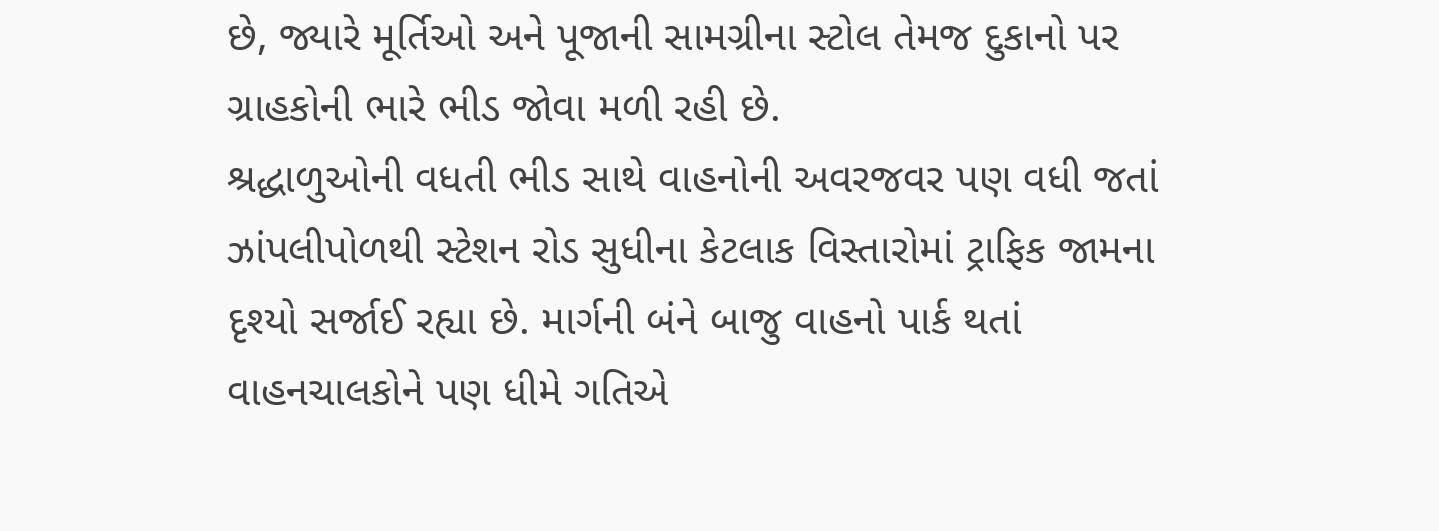છે, જ્યારે મૂર્તિઓ અને પૂજાની સામગ્રીના સ્ટોલ તેમજ દુકાનો પર ગ્રાહકોની ભારે ભીડ જોવા મળી રહી છે.
શ્રદ્ધાળુઓની વધતી ભીડ સાથે વાહનોની અવરજવર પણ વધી જતાં ઝાંપલીપોળથી સ્ટેશન રોડ સુધીના કેટલાક વિસ્તારોમાં ટ્રાફિક જામના દૃશ્યો સર્જાઈ રહ્યા છે. માર્ગની બંને બાજુ વાહનો પાર્ક થતાં વાહનચાલકોને પણ ધીમે ગતિએ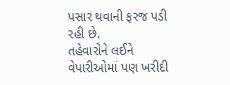પસાર થવાની ફરજ પડી રહી છે.
તહેવારોને લઈને વેપારીઓમાં પણ ખરીદી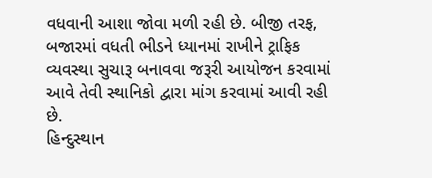વધવાની આશા જોવા મળી રહી છે. બીજી તરફ, બજારમાં વધતી ભીડને ધ્યાનમાં રાખીને ટ્રાફિક વ્યવસ્થા સુચારૂ બનાવવા જરૂરી આયોજન કરવામાં આવે તેવી સ્થાનિકો દ્વારા માંગ કરવામાં આવી રહી છે.
હિન્દુસ્થાન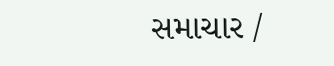સમાચાર /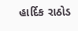હાર્દિક રાઠોડ